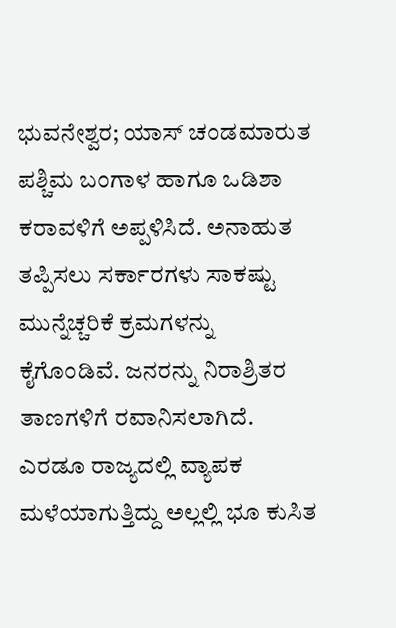ಭುವನೇಶ್ವರ; ಯಾಸ್ ಚಂಡಮಾರುತ ಪಶ್ಚಿಮ ಬಂಗಾಳ ಹಾಗೂ ಒಡಿಶಾ ಕರಾವಳಿಗೆ ಅಪ್ಪಳಿಸಿದೆ. ಅನಾಹುತ ತಪ್ಪಿಸಲು ಸರ್ಕಾರಗಳು ಸಾಕಷ್ಟು ಮುನ್ನೆಚ್ಚರಿಕೆ ಕ್ರಮಗಳನ್ನು ಕೈಗೊಂಡಿವೆ. ಜನರನ್ನು ನಿರಾಶ್ರಿತರ ತಾಣಗಳಿಗೆ ರವಾನಿಸಲಾಗಿದೆ. ಎರಡೂ ರಾಜ್ಯದಲ್ಲಿ ವ್ಯಾಪಕ ಮಳೆಯಾಗುತ್ತಿದ್ದು ಅಲ್ಲಲ್ಲಿ ಭೂ ಕುಸಿತ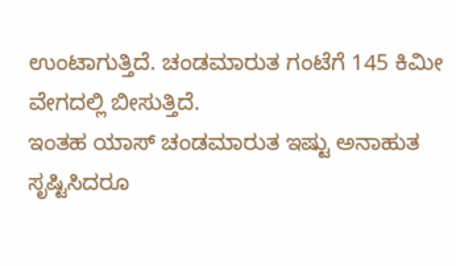ಉಂಟಾಗುತ್ತಿದೆ. ಚಂಡಮಾರುತ ಗಂಟೆಗೆ 145 ಕಿಮೀ ವೇಗದಲ್ಲಿ ಬೀಸುತ್ತಿದೆ.
ಇಂತಹ ಯಾಸ್ ಚಂಡಮಾರುತ ಇಷ್ಟು ಅನಾಹುತ ಸೃಷ್ಟಿಸಿದರೂ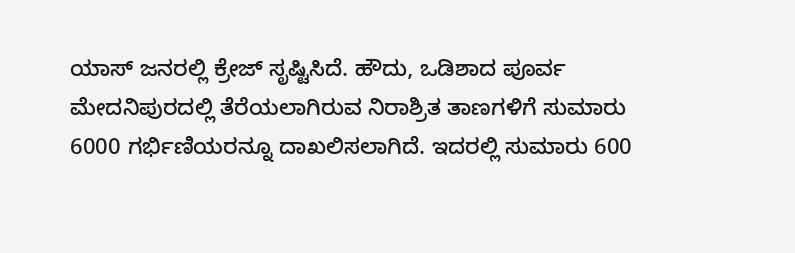ಯಾಸ್ ಜನರಲ್ಲಿ ಕ್ರೇಜ್ ಸೃಷ್ಟಿಸಿದೆ. ಹೌದು, ಒಡಿಶಾದ ಪೂರ್ವ ಮೇದನಿಪುರದಲ್ಲಿ ತೆರೆಯಲಾಗಿರುವ ನಿರಾಶ್ರಿತ ತಾಣಗಳಿಗೆ ಸುಮಾರು 6000 ಗರ್ಭಿಣಿಯರನ್ನೂ ದಾಖಲಿಸಲಾಗಿದೆ‌. ಇದರಲ್ಲಿ ಸುಮಾರು 600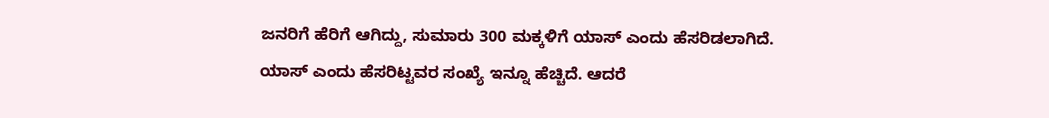ಜನರಿಗೆ ಹೆರಿಗೆ ಆಗಿದ್ದು, ಸುಮಾರು 300 ಮಕ್ಕಳಿಗೆ ಯಾಸ್ ಎಂದು ಹೆಸರಿಡಲಾಗಿದೆ.
ಯಾಸ್ ಎಂದು ಹೆಸರಿಟ್ಟವರ ಸಂಖ್ಯೆ ಇನ್ನೂ ಹೆಚ್ಚಿದೆ. ಆದರೆ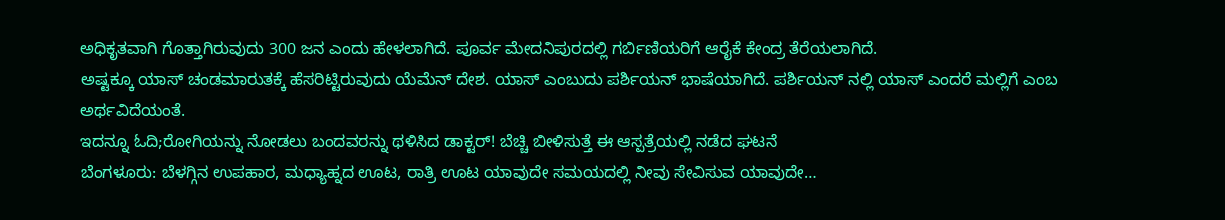ಅಧಿಕೃತವಾಗಿ ಗೊತ್ತಾಗಿರುವುದು 300 ಜನ ಎಂದು ಹೇಳಲಾಗಿದೆ. ಪೂರ್ವ ಮೇದನಿಪುರದಲ್ಲಿ ಗರ್ಬಿಣಿಯರಿಗೆ ಆರೈಕೆ ಕೇಂದ್ರ ತೆರೆಯಲಾಗಿದೆ.
ಅಷ್ಟಕ್ಕೂ ಯಾಸ್ ಚಂಡಮಾರುತಕ್ಕೆ ಹೆಸರಿಟ್ಟಿರುವುದು ಯೆಮೆನ್ ದೇಶ. ಯಾಸ್ ಎಂಬುದು ಪರ್ಶಿಯನ್ ಭಾಷೆಯಾಗಿದೆ. ಪರ್ಶಿಯನ್ ನಲ್ಲಿ ಯಾಸ್ ಎಂದರೆ ಮಲ್ಲಿಗೆ ಎಂಬ ಅರ್ಥವಿದೆಯಂತೆ.
ಇದನ್ನೂ ಓದಿ;ರೋಗಿಯನ್ನು ನೋಡಲು ಬಂದವರನ್ನು ಥಳಿಸಿದ ಡಾಕ್ಟರ್! ಬೆಚ್ಚಿ ಬೀಳಿಸುತ್ತೆ ಈ ಆಸ್ಪತ್ರೆಯಲ್ಲಿ ನಡೆದ ಘಟನೆ
ಬೆಂಗಳೂರು: ಬೆಳಗ್ಗಿನ ಉಪಹಾರ, ಮಧ್ಯಾಹ್ನದ ಊಟ, ರಾತ್ರಿ ಊಟ ಯಾವುದೇ ಸಮಯದಲ್ಲಿ ನೀವು ಸೇವಿಸುವ ಯಾವುದೇ…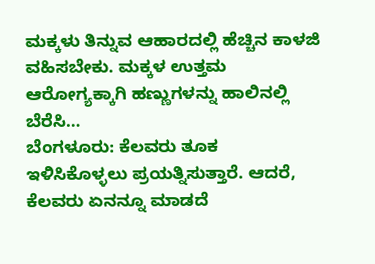ಮಕ್ಕಳು ತಿನ್ನುವ ಆಹಾರದಲ್ಲಿ ಹೆಚ್ಚಿನ ಕಾಳಜಿ ವಹಿಸಬೇಕು. ಮಕ್ಕಳ ಉತ್ತಮ ಆರೋಗ್ಯಕ್ಕಾಗಿ ಹಣ್ಣುಗಳನ್ನು ಹಾಲಿನಲ್ಲಿ ಬೆರೆಸಿ…
ಬೆಂಗಳೂರು: ಕೆಲವರು ತೂಕ ಇಳಿಸಿಕೊಳ್ಳಲು ಪ್ರಯತ್ನಿಸುತ್ತಾರೆ. ಆದರೆ, ಕೆಲವರು ಏನನ್ನೂ ಮಾಡದೆ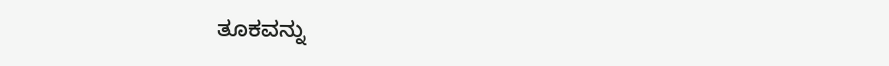ತೂಕವನ್ನು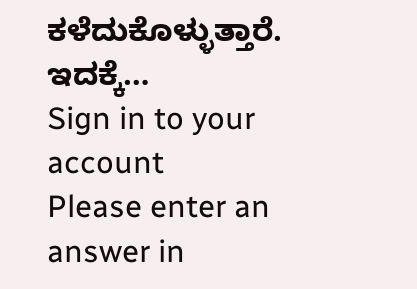ಕಳೆದುಕೊಳ್ಳುತ್ತಾರೆ. ಇದಕ್ಕೆ…
Sign in to your account
Please enter an answer in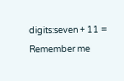digits:seven + 11 =
Remember me